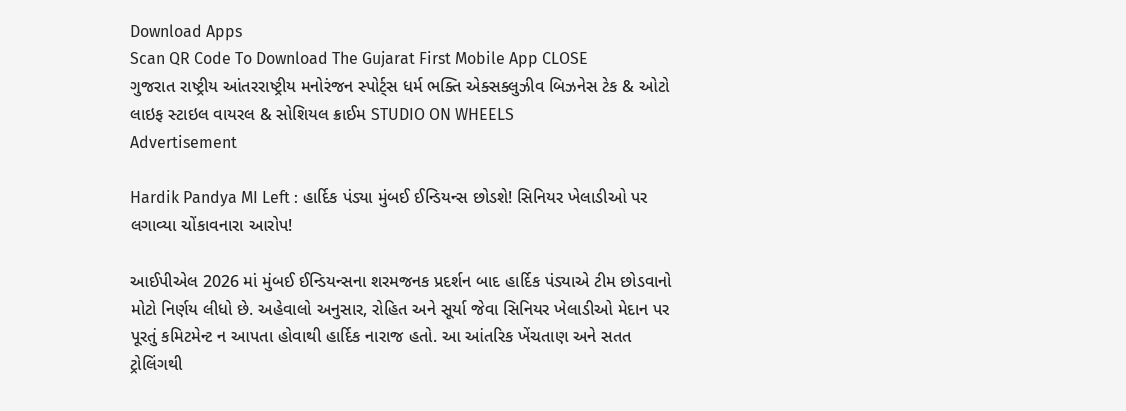Download Apps
Scan QR Code To Download The Gujarat First Mobile App CLOSE
ગુજરાત રાષ્ટ્રીય આંતરરાષ્ટ્રીય મનોરંજન સ્પોર્ટ્સ ધર્મ ભક્તિ એક્સક્લુઝીવ બિઝનેસ ટેક & ઓટો લાઇફ સ્ટાઇલ વાયરલ & સોશિયલ ક્રાઈમ STUDIO ON WHEELS
Advertisement

Hardik Pandya MI Left : હાર્દિક પંડ્યા મુંબઈ ઈન્ડિયન્સ છોડશે! સિનિયર ખેલાડીઓ પર લગાવ્યા ચોંકાવનારા આરોપ!

આઈપીએલ 2026 માં મુંબઈ ઈન્ડિયન્સના શરમજનક પ્રદર્શન બાદ હાર્દિક પંડ્યાએ ટીમ છોડવાનો મોટો નિર્ણય લીધો છે. અહેવાલો અનુસાર, રોહિત અને સૂર્યા જેવા સિનિયર ખેલાડીઓ મેદાન પર પૂરતું કમિટમેન્ટ ન આપતા હોવાથી હાર્દિક નારાજ હતો. આ આંતરિક ખેંચતાણ અને સતત ટ્રોલિંગથી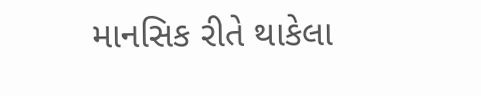માનસિક રીતે થાકેલા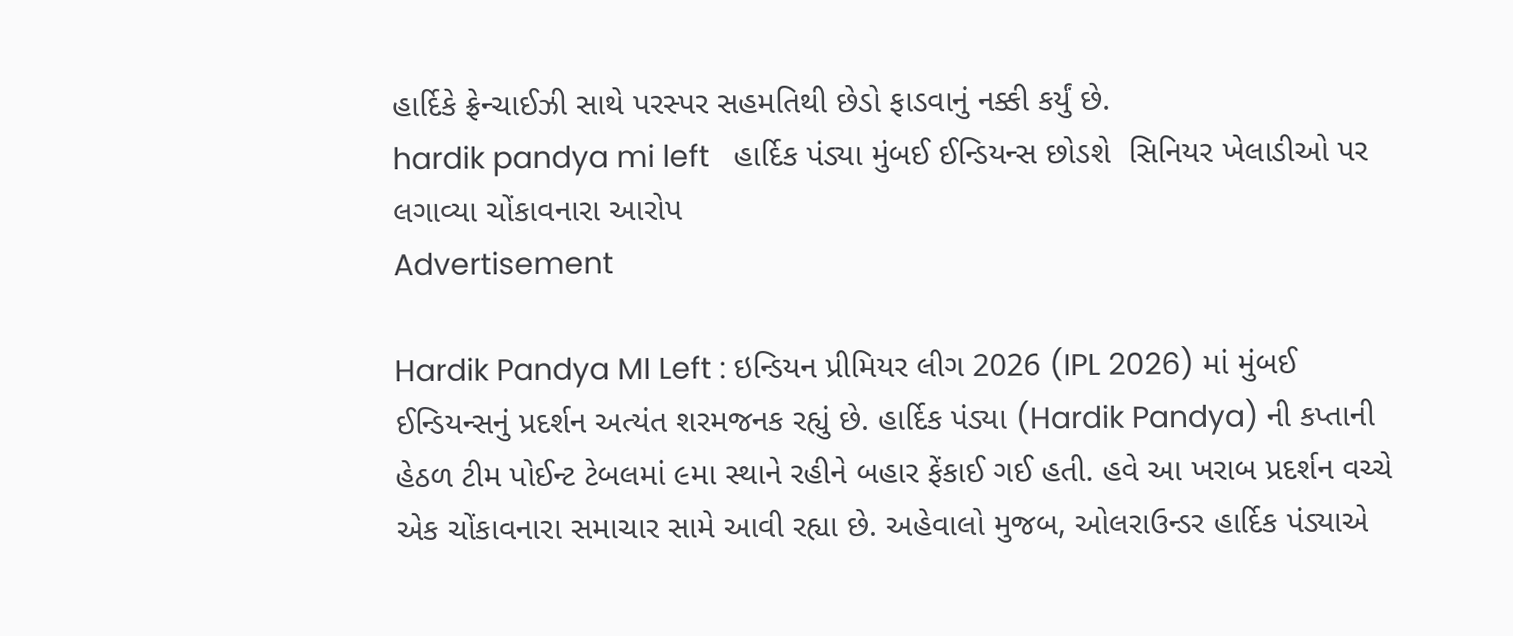હાર્દિકે ફ્રેન્ચાઈઝી સાથે પરસ્પર સહમતિથી છેડો ફાડવાનું નક્કી કર્યું છે.
hardik pandya mi left   હાર્દિક પંડ્યા મુંબઈ ઈન્ડિયન્સ છોડશે  સિનિયર ખેલાડીઓ પર લગાવ્યા ચોંકાવનારા આરોપ
Advertisement

Hardik Pandya MI Left : ઇન્ડિયન પ્રીમિયર લીગ 2026 (IPL 2026) માં મુંબઈ ઈન્ડિયન્સનું પ્રદર્શન અત્યંત શરમજનક રહ્યું છે. હાર્દિક પંડ્યા (Hardik Pandya) ની કપ્તાની હેઠળ ટીમ પોઈન્ટ ટેબલમાં ૯મા સ્થાને રહીને બહાર ફેંકાઈ ગઈ હતી. હવે આ ખરાબ પ્રદર્શન વચ્ચે એક ચોંકાવનારા સમાચાર સામે આવી રહ્યા છે. અહેવાલો મુજબ, ઓલરાઉન્ડર હાર્દિક પંડ્યાએ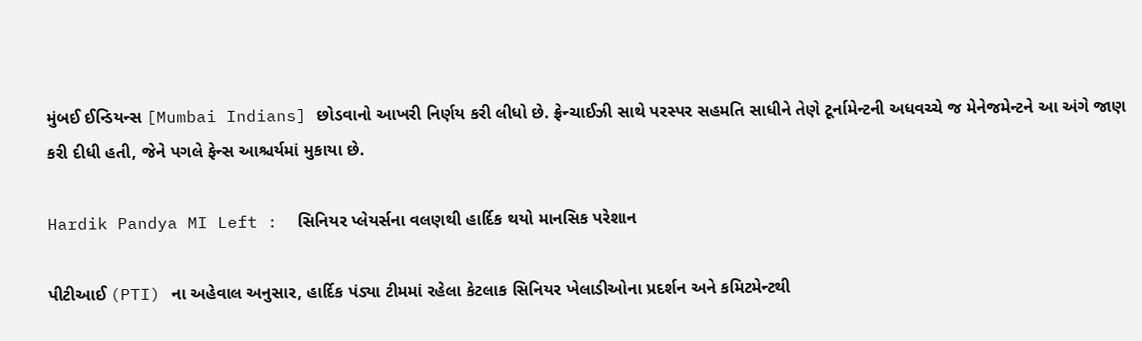મુંબઈ ઈન્ડિયન્સ [Mumbai Indians] છોડવાનો આખરી નિર્ણય કરી લીધો છે. ફ્રેન્ચાઈઝી સાથે પરસ્પર સહમતિ સાધીને તેણે ટૂર્નામેન્ટની અધવચ્ચે જ મેનેજમેન્ટને આ અંગે જાણ કરી દીધી હતી, જેને પગલે ફેન્સ આશ્ચર્યમાં મુકાયા છે.

Hardik Pandya MI Left :  સિનિયર પ્લેયર્સના વલણથી હાર્દિક થયો માનસિક પરેશાન

પીટીઆઈ (PTI) ના અહેવાલ અનુસાર, હાર્દિક પંડ્યા ટીમમાં રહેલા કેટલાક સિનિયર ખેલાડીઓના પ્રદર્શન અને કમિટમેન્ટથી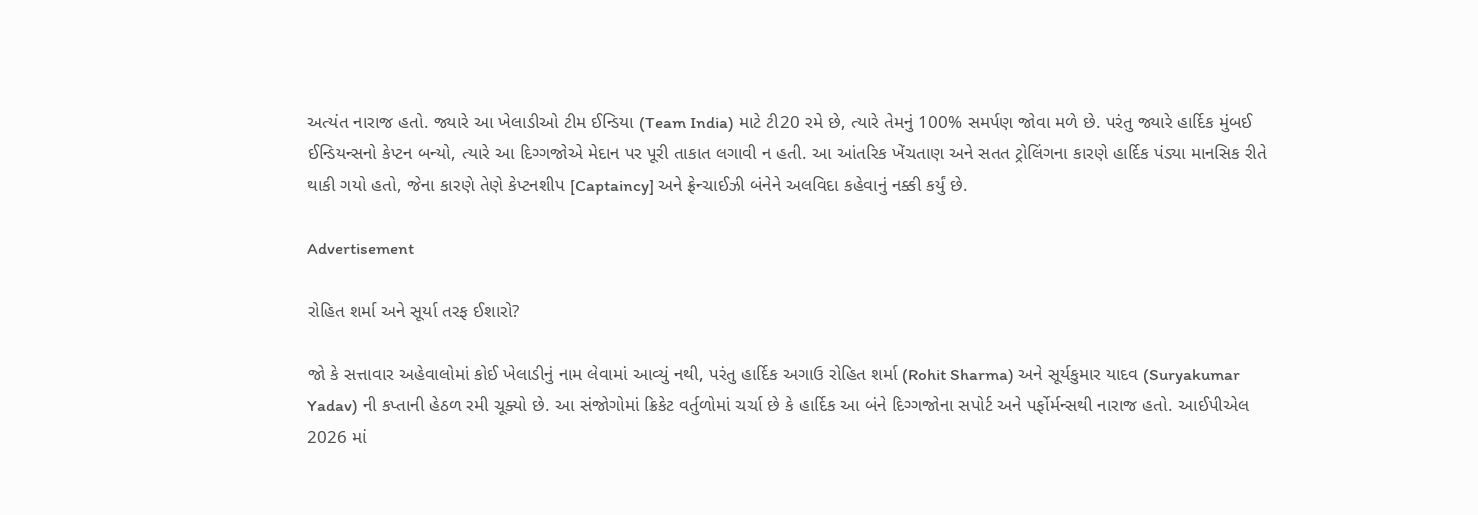અત્યંત નારાજ હતો. જ્યારે આ ખેલાડીઓ ટીમ ઈન્ડિયા (Team India) માટે ટી20 રમે છે, ત્યારે તેમનું 100% સમર્પણ જોવા મળે છે. પરંતુ જ્યારે હાર્દિક મુંબઈ ઈન્ડિયન્સનો કેપ્ટન બન્યો, ત્યારે આ દિગ્ગજોએ મેદાન પર પૂરી તાકાત લગાવી ન હતી. આ આંતરિક ખેંચતાણ અને સતત ટ્રોલિંગના કારણે હાર્દિક પંડ્યા માનસિક રીતે થાકી ગયો હતો, જેના કારણે તેણે કેપ્ટનશીપ [Captaincy] અને ફ્રેન્ચાઈઝી બંનેને અલવિદા કહેવાનું નક્કી કર્યું છે.

Advertisement

રોહિત શર્મા અને સૂર્યા તરફ ઈશારો?

જો કે સત્તાવાર અહેવાલોમાં કોઈ ખેલાડીનું નામ લેવામાં આવ્યું નથી, પરંતુ હાર્દિક અગાઉ રોહિત શર્મા (Rohit Sharma) અને સૂર્યકુમાર યાદવ (Suryakumar Yadav) ની કપ્તાની હેઠળ રમી ચૂક્યો છે. આ સંજોગોમાં ક્રિકેટ વર્તુળોમાં ચર્ચા છે કે હાર્દિક આ બંને દિગ્ગજોના સપોર્ટ અને પર્ફોર્મન્સથી નારાજ હતો. આઈપીએલ 2026 માં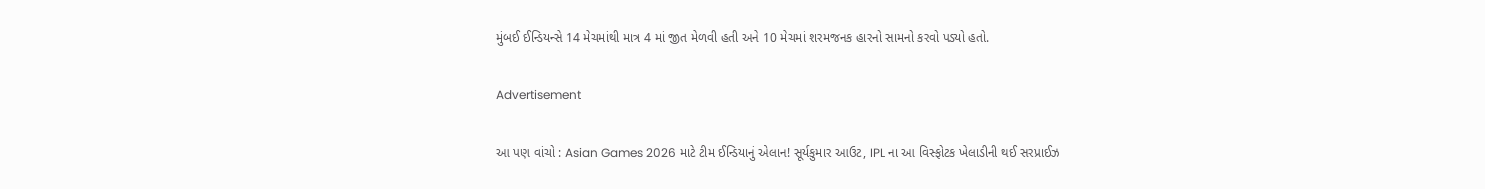મુંબઈ ઈન્ડિયન્સે 14 મેચમાંથી માત્ર 4 માં જીત મેળવી હતી અને 10 મેચમાં શરમજનક હારનો સામનો કરવો પડ્યો હતો.

Advertisement

આ પણ વાંચો : Asian Games 2026 માટે ટીમ ઈન્ડિયાનું એલાન! સૂર્યકુમાર આઉટ, IPL ના આ વિસ્ફોટક ખેલાડીની થઈ સરપ્રાઈઝ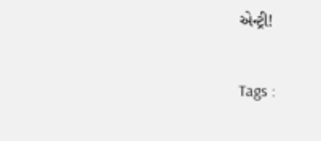એન્ટ્રી!

Tags :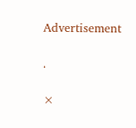Advertisement

.

×